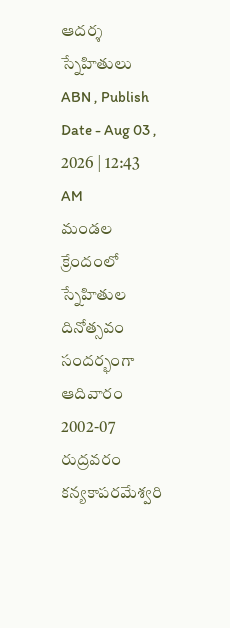ఆదర్శ స్నేహితులు
ABN , Publish Date - Aug 03 , 2026 | 12:43 AM
మండల క్రేందంలో స్నేహితుల దినోత్సవం సందర్భంగా ఆదివారం 2002-07 రుద్రవరం కన్యకాపరమేశ్వరి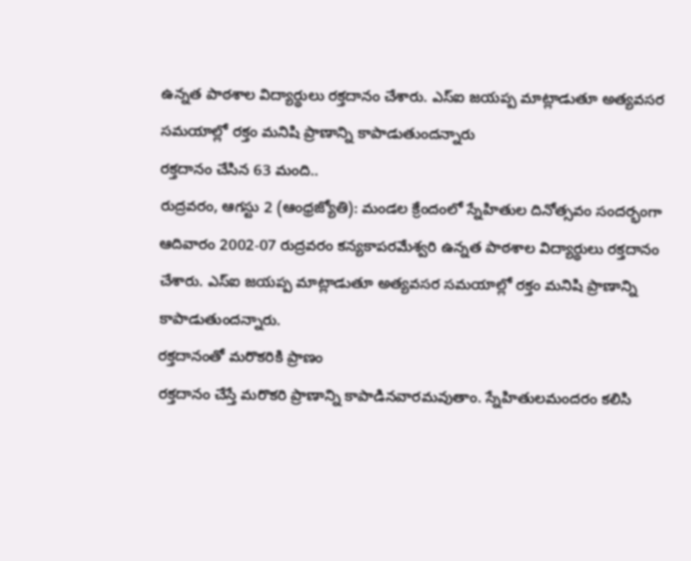ఉన్నత పాఠశాల విద్యార్థులు రక్తదానం చేశారు. ఎస్ఐ జయప్ప మాట్లాడుతూ అత్యవసర సమయాల్లో రక్తం మనిషి ప్రాణాన్ని కాపాడుతుందన్నారు
రక్తదానం చేసిన 63 మంది..
రుద్రవరం, ఆగస్టు 2 (ఆంధ్రజ్యోతి): మండల క్రేందంలో స్నేహితుల దినోత్సవం సందర్భంగా ఆదివారం 2002-07 రుద్రవరం కన్యకాపరమేశ్వరి ఉన్నత పాఠశాల విద్యార్థులు రక్తదానం చేశారు. ఎస్ఐ జయప్ప మాట్లాడుతూ అత్యవసర సమయాల్లో రక్తం మనిషి ప్రాణాన్ని కాపాడుతుందన్నారు.
రక్తదానంతో మరొకరికి ప్రాణం
రక్తదానం చేస్తే మరొకరి ప్రాణాన్ని కాపాడినవారమవుతాం. స్నేహితులమందరం కలిసి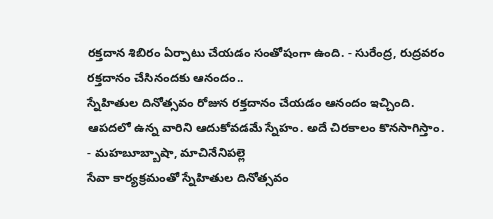రక్తదాన శిబిరం ఏర్పాటు చేయడం సంతోషంగా ఉంది. - సురేంద్ర, రుద్రవరం
రక్తదానం చేసినందకు ఆనందం..
స్నేహితుల దినోత్సవం రోజున రక్తదానం చేయడం ఆనందం ఇచ్చింది. ఆపదలో ఉన్న వారిని ఆదుకోవడమే స్నేహం. అదే చిరకాలం కొనసాగిస్తాం. - మహబూబ్బాషా, మాచినేనిపల్లె
సేవా కార్యక్రమంతో స్నేహితుల దినోత్సవం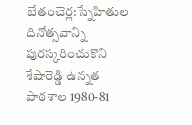బేతంచెర్ల:స్నేహితుల దినోత్సవాన్ని పురస్కరించుకొని శేషారెడ్డి ఉన్నత పాఠశాల 1980-81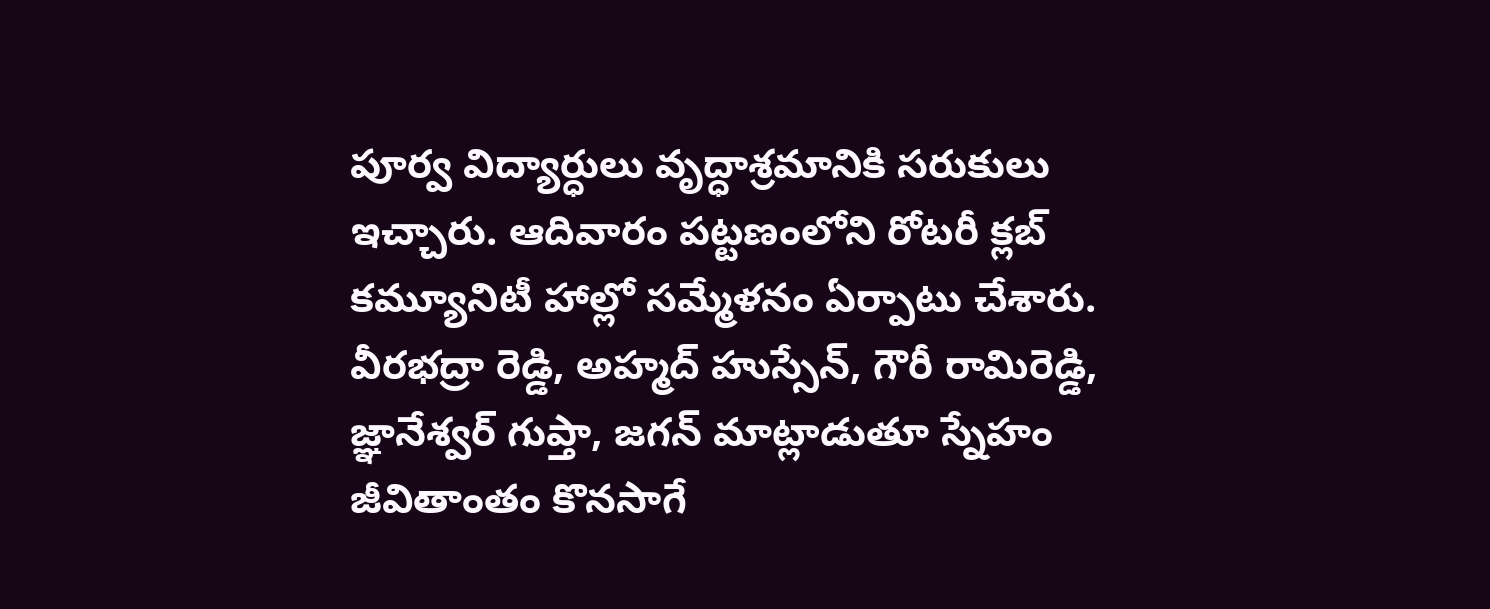పూర్వ విద్యార్ధులు వృద్ధాశ్రమానికి సరుకులు ఇచ్చారు. ఆదివారం పట్టణంలోని రోటరీ క్లబ్ కమ్యూనిటీ హాల్లో సమ్మేళనం ఏర్పాటు చేశారు. వీరభద్రా రెడ్డి, అహ్మద్ హుస్సేన్, గౌరీ రామిరెడ్డి, జ్ఞానేశ్వర్ గుప్తా, జగన్ మాట్లాడుతూ స్నేహం జీవితాంతం కొనసాగే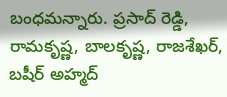బంధమన్నారు. ప్రసాద్ రెడ్డి, రామకృష్ణ, బాలకృష్ణ, రాజశేఖర్, బషీర్ అహ్మద్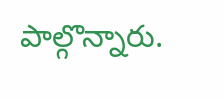పాల్గొన్నారు.